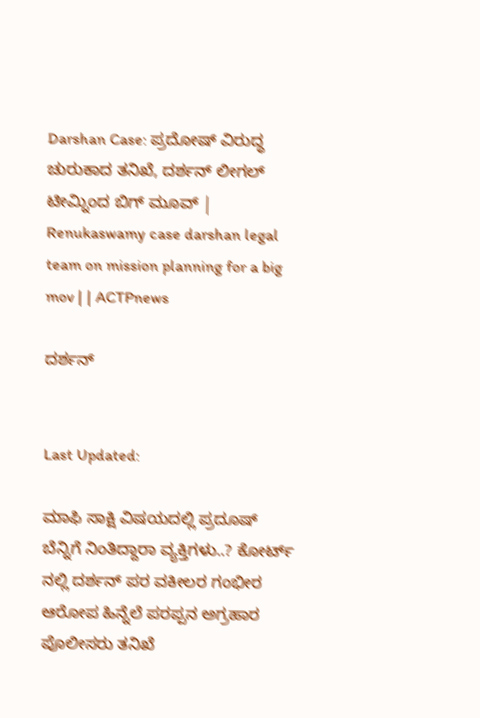Darshan Case: ಪ್ರದೋಷ್ ವಿರುದ್ಧ ಚುರುಕಾದ ತನಿಖೆ, ದರ್ಶನ್ ಲೀಗಲ್ ಟೀಮ್ನಿಂದ ಬಿಗ್ ಮೂವ್ | Renukaswamy case darshan legal team on mission planning for a big mov | | ACTPnews

ದರ್ಶನ್


Last Updated:

ಮಾಫಿ ಸಾಕ್ಷಿ ವಿಷಯದಲ್ಲಿ ಪ್ರದೂಷ್ ಬೆನ್ನಿಗೆ ನಿಂತಿದ್ದಾರಾ ವ್ಯಕ್ತಿಗಳು..? ಕೋರ್ಟ್ ನಲ್ಲಿ ದರ್ಶನ್ ಪರ ವಕೀಲರ ಗಂಭೀರ ಆರೋಪ ಹಿನ್ನೆಲೆ ಪರಪ್ಪನ ಅಗ್ರಹಾರ ಪೊಲೀಸರು ತನಿಖೆ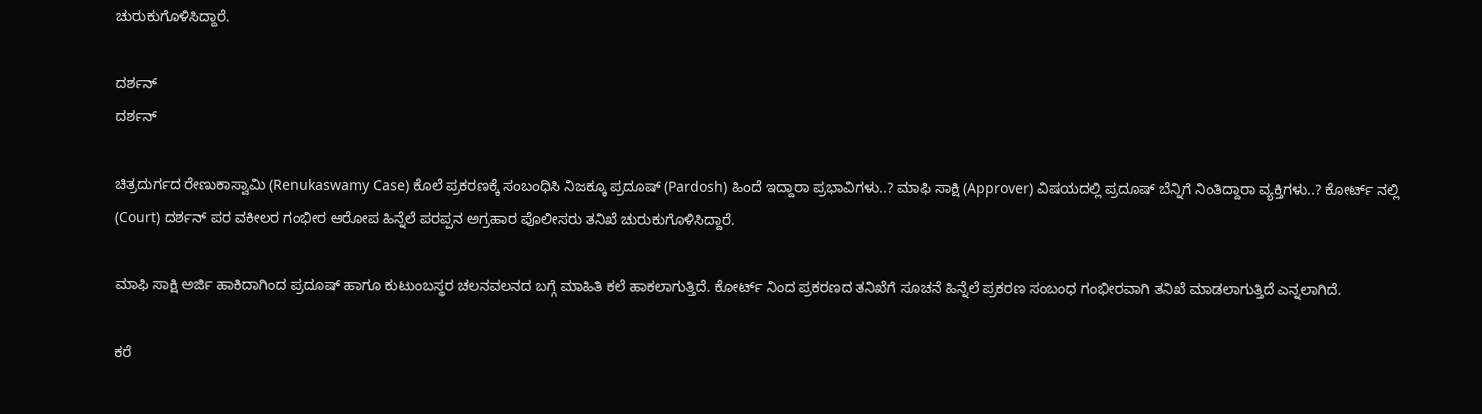ಚುರುಕುಗೊಳಿಸಿದ್ದಾರೆ.

ದರ್ಶನ್
ದರ್ಶನ್

ಚಿತ್ರದುರ್ಗದ ರೇಣುಕಾಸ್ವಾಮಿ (Renukaswamy Case) ಕೊಲೆ ಪ್ರಕರಣಕ್ಕೆ ಸಂಬಂಧಿಸಿ ನಿಜಕ್ಕೂ ಪ್ರದೂಷ್ (Pardosh) ಹಿಂದೆ ಇದ್ದಾರಾ ಪ್ರಭಾವಿಗಳು..? ಮಾಫಿ ಸಾಕ್ಷಿ (Approver) ವಿಷಯದಲ್ಲಿ ಪ್ರದೂಷ್ ಬೆನ್ನಿಗೆ ನಿಂತಿದ್ದಾರಾ ವ್ಯಕ್ತಿಗಳು..? ಕೋರ್ಟ್ ನಲ್ಲಿ (Court) ದರ್ಶನ್ ಪರ ವಕೀಲರ ಗಂಭೀರ ಆರೋಪ ಹಿನ್ನೆಲೆ ಪರಪ್ಪನ ಅಗ್ರಹಾರ ಪೊಲೀಸರು ತನಿಖೆ ಚುರುಕುಗೊಳಿಸಿದ್ದಾರೆ.

ಮಾಫಿ ಸಾಕ್ಷಿ ಅರ್ಜಿ ಹಾಕಿದಾಗಿಂದ ಪ್ರದೂಷ್ ಹಾಗೂ ಕುಟುಂಬಸ್ಥರ ಚಲನವಲನದ ಬಗ್ಗೆ ಮಾಹಿತಿ ಕಲೆ ಹಾಕಲಾಗುತ್ತಿದೆ. ಕೋರ್ಟ್ ನಿಂದ ಪ್ರಕರಣದ ತನಿಖೆಗೆ ಸೂಚನೆ ಹಿನ್ನೆಲೆ ಪ್ರಕರಣ ಸಂಬಂಧ ಗಂಭೀರವಾಗಿ ತನಿಖೆ ಮಾಡಲಾಗುತ್ತಿದೆ ಎನ್ನಲಾಗಿದೆ.

ಕರೆ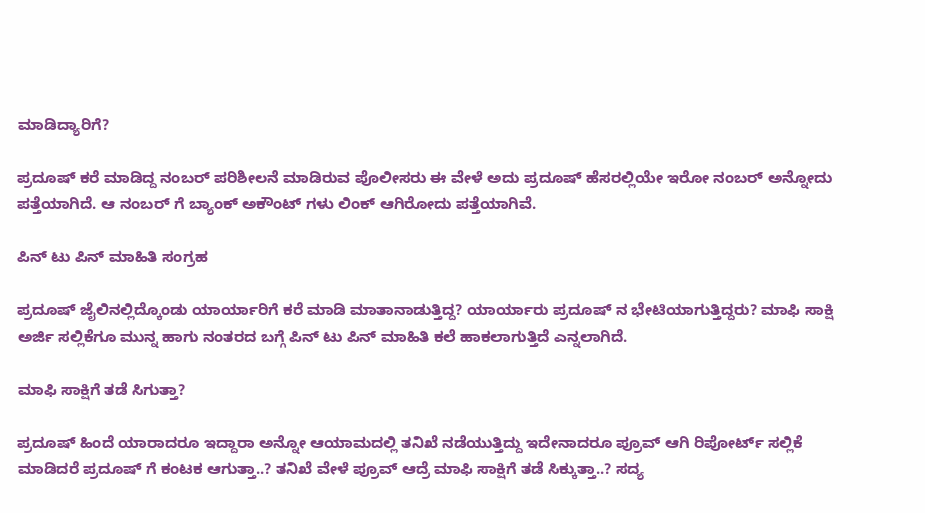ಮಾಡಿದ್ಯಾರಿಗೆ?

ಪ್ರದೂಷ್ ಕರೆ ಮಾಡಿದ್ದ ನಂಬರ್ ಪರಿಶೀಲನೆ ಮಾಡಿರುವ ಪೊಲೀಸರು ಈ ವೇಳೆ ಅದು ಪ್ರದೂಷ್ ಹೆಸರಲ್ಲಿಯೇ ಇರೋ ನಂಬರ್ ಅನ್ನೋದು ಪತ್ತೆಯಾಗಿದೆ. ಆ ನಂಬರ್ ಗೆ ಬ್ಯಾಂಕ್ ಅಕೌಂಟ್ ಗಳು ಲಿಂಕ್ ಆಗಿರೋದು ಪತ್ತೆಯಾಗಿವೆ.

ಪಿನ್ ಟು ಪಿನ್ ಮಾಹಿತಿ ಸಂಗ್ರಹ

ಪ್ರದೂಷ್ ಜೈಲಿನಲ್ಲಿದ್ಕೊಂಡು ಯಾರ್ಯಾರಿಗೆ ಕರೆ ಮಾಡಿ ಮಾತಾನಾಡುತ್ತಿದ್ದ? ಯಾರ್ಯಾರು ಪ್ರದೂಷ್ ನ ಭೇಟಿಯಾಗುತ್ತಿದ್ದರು? ಮಾಫಿ ಸಾಕ್ಷಿ ಅರ್ಜಿ ಸಲ್ಲಿಕೆಗೂ ಮುನ್ನ ಹಾಗು ನಂತರದ ಬಗ್ಗೆ ಪಿನ್ ಟು ಪಿನ್ ಮಾಹಿತಿ ಕಲೆ ಹಾಕಲಾಗುತ್ತಿದೆ ಎನ್ನಲಾಗಿದೆ.

ಮಾಫಿ ಸಾಕ್ಷಿಗೆ ತಡೆ ಸಿಗುತ್ತಾ?

ಪ್ರದೂಷ್ ಹಿಂದೆ ಯಾರಾದರೂ ಇದ್ದಾರಾ ಅನ್ನೋ ಆಯಾಮದಲ್ಲಿ ತನಿಖೆ ನಡೆಯುತ್ತಿದ್ದು ಇದೇನಾದರೂ ಪ್ರೂವ್ ಆಗಿ ರಿಪೋರ್ಟ್ ಸಲ್ಲಿಕೆ ಮಾಡಿದರೆ ಪ್ರದೂಷ್ ಗೆ ಕಂಟಕ ಆಗುತ್ತಾ..? ತನಿಖೆ ವೇಳೆ ಪ್ರೂವ್ ಆದ್ರೆ ಮಾಫಿ ಸಾಕ್ಷಿಗೆ ತಡೆ ಸಿಕ್ಕುತ್ತಾ..? ಸದ್ಯ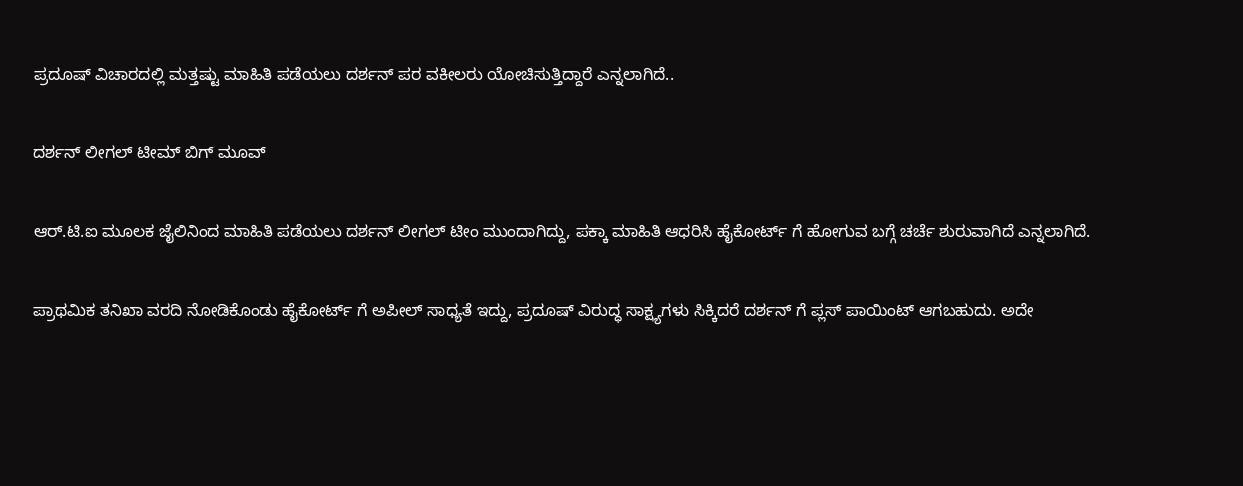ಪ್ರದೂಷ್ ವಿಚಾರದಲ್ಲಿ ಮತ್ತಷ್ಟು ಮಾಹಿತಿ ಪಡೆಯಲು ದರ್ಶನ್ ಪರ ವಕೀಲರು ಯೋಚಿಸುತ್ತಿದ್ದಾರೆ ಎನ್ನಲಾಗಿದೆ..

ದರ್ಶನ್ ಲೀಗಲ್ ಟೀಮ್ ಬಿಗ್ ಮೂವ್

ಆರ್.ಟಿ.ಐ ಮೂಲಕ ಜೈಲಿನಿಂದ ಮಾಹಿತಿ ಪಡೆಯಲು ದರ್ಶನ್ ಲೀಗಲ್‌ ಟೀಂ ಮುಂದಾಗಿದ್ದು, ಪಕ್ಕಾ ಮಾಹಿತಿ ಆಧರಿಸಿ ಹೈಕೋರ್ಟ್ ಗೆ ಹೋಗುವ ಬಗ್ಗೆ ಚರ್ಚೆ ಶುರುವಾಗಿದೆ ಎನ್ನಲಾಗಿದೆ.

ಪ್ರಾಥಮಿಕ ತನಿಖಾ ವರದಿ ನೋಡಿಕೊಂಡು ಹೈಕೋರ್ಟ್ ಗೆ ಅಪೀಲ್ ಸಾಧ್ಯತೆ ಇದ್ದು, ಪ್ರದೂಷ್ ವಿರುದ್ಧ ಸಾಕ್ಷ್ಯಗಳು ಸಿಕ್ಕಿದರೆ ದರ್ಶನ್ ಗೆ ಪ್ಲಸ್ ಪಾಯಿಂಟ್ ಆಗಬಹುದು. ಅದೇ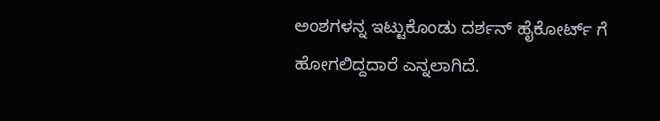ಅಂಶಗಳನ್ನ ಇಟ್ಟುಕೊಂಡು ದರ್ಶನ್ ಹೈಕೋರ್ಟ್ ಗೆ ಹೋಗಲಿದ್ದದಾರೆ ಎನ್ನಲಾಗಿದೆ.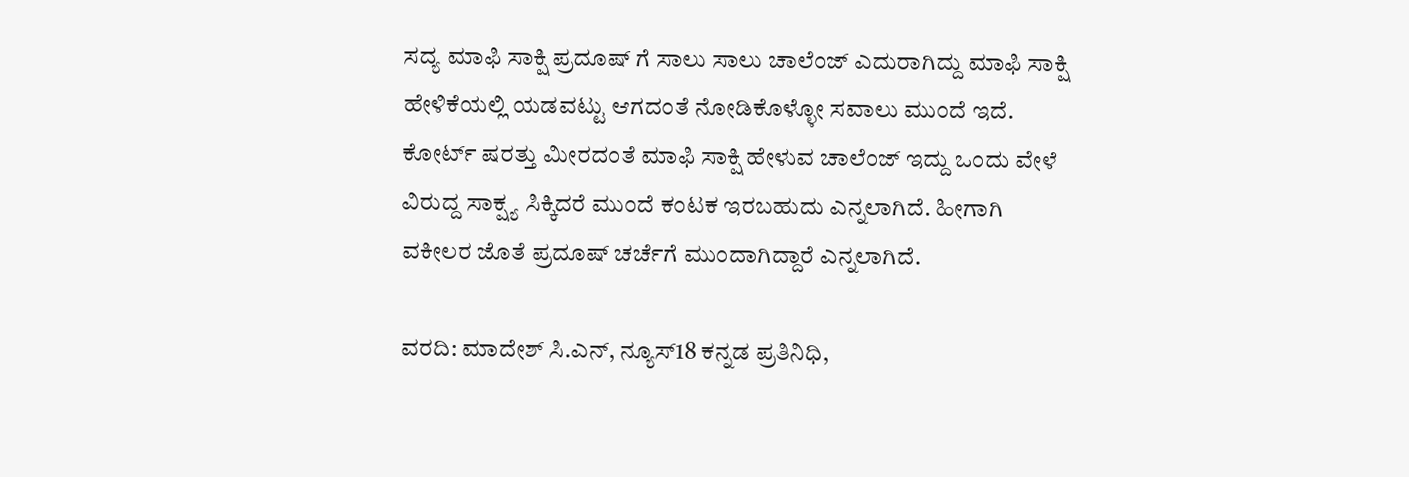ಸದ್ಯ ಮಾಫಿ ಸಾಕ್ಷಿ ಪ್ರದೂಷ್ ಗೆ ಸಾಲು ಸಾಲು ಚಾಲೆಂಜ್ ಎದುರಾಗಿದ್ದು ಮಾಫಿ ಸಾಕ್ಷಿ ಹೇಳಿಕೆಯಲ್ಲಿ ಯಡವಟ್ಟು ಆಗದಂತೆ ನೋಡಿಕೊಳ್ಳೋ ಸವಾಲು ಮುಂದೆ ಇದೆ. ಕೋರ್ಟ್ ಷರತ್ತು ಮೀರದಂತೆ ಮಾಫಿ ಸಾಕ್ಷಿ ಹೇಳುವ ಚಾಲೆಂಜ್ ಇದ್ದು ಒಂದು ವೇಳೆ ವಿರುದ್ದ ಸಾಕ್ಷ್ಯ ಸಿಕ್ಕಿದರೆ ಮುಂದೆ ಕಂಟಕ ಇರಬಹುದು ಎನ್ನಲಾಗಿದೆ. ಹೀಗಾಗಿ ವಕೀಲರ ಜೊತೆ ಪ್ರದೂಷ್ ಚರ್ಚೆಗೆ ಮುಂದಾಗಿದ್ದಾರೆ ಎನ್ನಲಾಗಿದೆ.

ವರದಿ: ಮಾದೇಶ್ ಸಿ.ಎನ್, ನ್ಯೂಸ್18 ಕನ್ನಡ ಪ್ರತಿನಿಧಿ,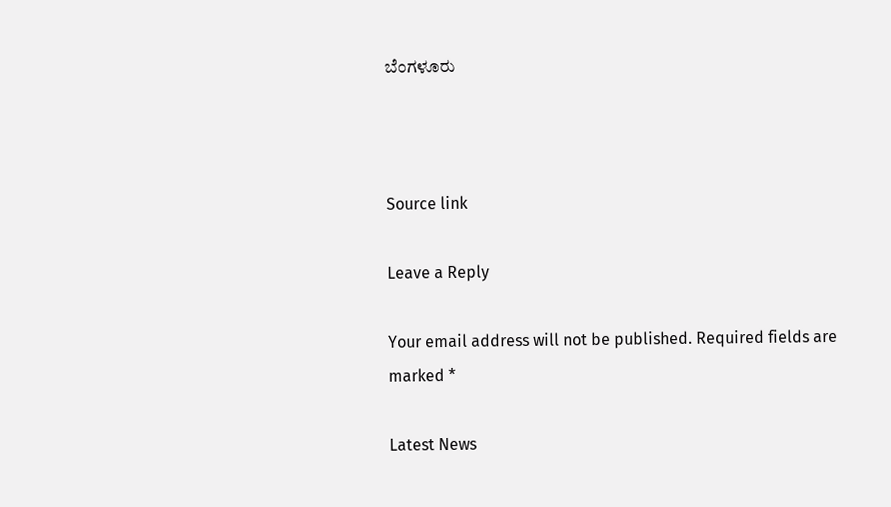ಬೆಂಗಳೂರು



Source link

Leave a Reply

Your email address will not be published. Required fields are marked *

Latest News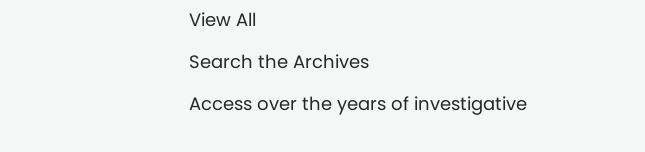View All

Search the Archives

Access over the years of investigative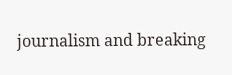journalism and breaking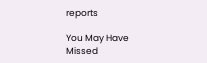reports

You May Have Missed